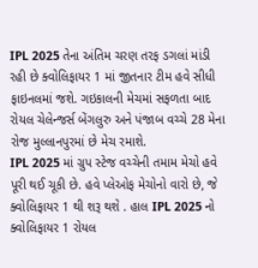IPL 2025 તેના અંતિમ ચરણ તરફ ડગલાં માંડી રહી છે ક્વોલિફાયર 1 માં જીતનાર ટીમ હવે સીધી ફાઇનલમાં જશે. ગઇકાલની મેચમાં સફળતા બાદ રોયલ ચેલેન્જર્સ બેંગલુરુ અને પંજાબ વચ્ચે 28 મેના રોજ મુલ્લાનપુરમાં છે મેચ રમાશે.
IPL 2025 માં ગ્રુપ સ્ટેજ વચ્ચેની તમામ મેચો હવે પૂરી થઈ ચૂકી છે. હવે પ્લેઓફ મેચોનો વારો છે, જે ક્વોલિફાયર 1 થી શરૂ થશે . હાલ IPL 2025 નો ક્વોલિફાયર 1 રોયલ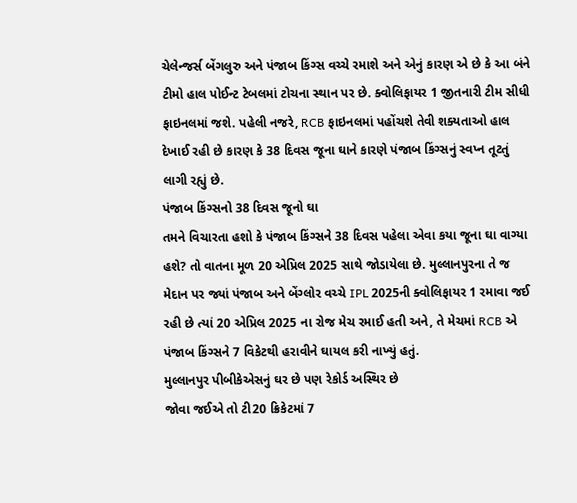ચેલેન્જર્સ બેંગલુરુ અને પંજાબ કિંગ્સ વચ્ચે રમાશે અને એનું કારણ એ છે કે આ બંને ટીમો હાલ પોઈન્ટ ટેબલમાં ટોચના સ્થાન પર છે. ક્વોલિફાયર 1 જીતનારી ટીમ સીધી ફાઇનલમાં જશે. પહેલી નજરે, RCB ફાઇનલમાં પહોંચશે તેવી શક્યતાઓ હાલ દેખાઈ રહી છે કારણ કે 38 દિવસ જૂના ઘાને કારણે પંજાબ કિંગ્સનું સ્વપ્ન તૂટતું લાગી રહ્યું છે.
પંજાબ કિંગ્સનો 38 દિવસ જૂનો ઘા
તમને વિચારતા હશો કે પંજાબ કિંગ્સને 38 દિવસ પહેલા એવા કયા જૂના ઘા વાગ્યા હશે? તો વાતના મૂળ 20 એપ્રિલ 2025 સાથે જોડાયેલા છે. મુલ્લાનપુરના તે જ મેદાન પર જ્યાં પંજાબ અને બેંગ્લોર વચ્ચે IPL 2025ની ક્વોલિફાયર 1 રમાવા જઈ રહી છે ત્યાં 20 એપ્રિલ 2025 ના રોજ મેચ રમાઈ હતી અને, તે મેચમાં RCB એ પંજાબ કિંગ્સને 7 વિકેટથી હરાવીને ઘાયલ કરી નાખ્યું હતું.
મુલ્લાનપુર પીબીકેએસનું ઘર છે પણ રેકોર્ડ અસ્થિર છે
જોવા જઈએ તો ટી20 ક્રિકેટમાં 7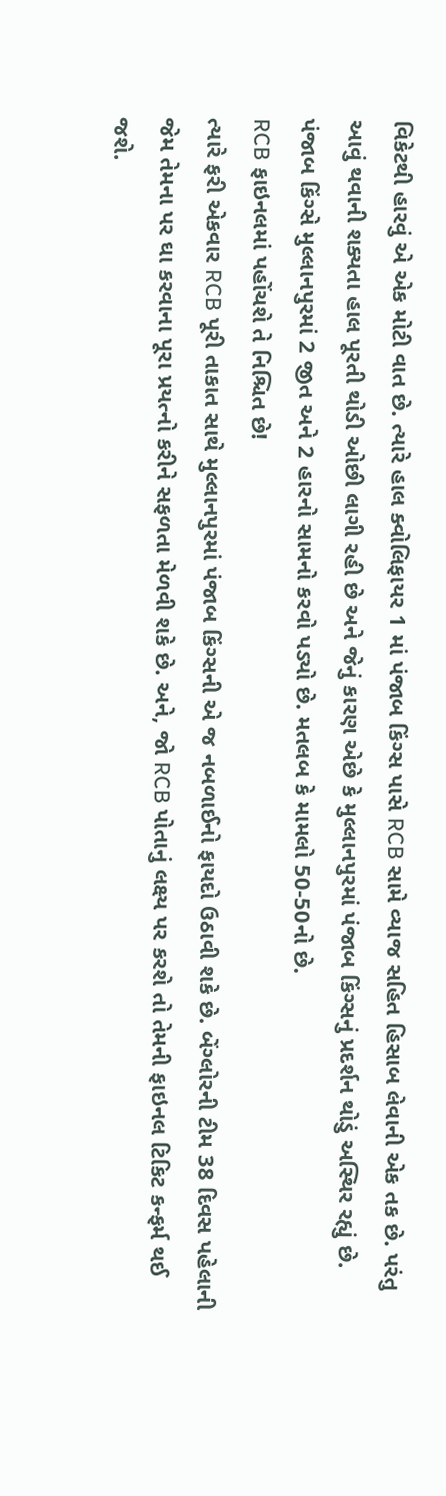વિકેટથી હારવું એ એક મોટી વાત છે. ત્યારે હાલ ક્વોલિફાયર 1 માં પંજાબ કિંગ્સ પાસે RCB સામે વ્યાજ સહિત હિસાબ લેવાની એક તક છે. પરંતુ આવું થવાની શક્યતા હાલ પૂરતી થોડી ઓછી લાગી રહી છે અને જેનું કારણ એછે કે મુલ્લાનપુરમાં પંજાબ કિંગ્સનું પ્રદર્શન થોડું અસ્થિર રહ્યું છે. પંજાબ કિંગ્સે મુલ્લાનપુરમાં 2 જીત અને 2 હારનો સામનો કરવો પડ્યો છે. મતલબ કે મામલો 50-50નો છે.
RCB ફાઇનલમાં પહોંચશે તે નિશ્ચિત છે!
ત્યારે ફરી એકવાર RCB પૂરી તાકાત સાથે મુલ્લાનપુરમાં પંજાબ કિંગ્સની એ જ નબળાઈનો ફાયદો ઉઠાવી શકે છે. બેંગ્લોરની ટીમ 38 દિવસ પહેલાની જેમ તેમના પર ઘા કરવાના પૂરા પ્રયત્નો કરીને સફળતા મેળવી શકે છે. અને, જો RCB પોતાનું લક્ષ્ય પર કરશે તો તેમની ફાઇનલ ટિકિટ કન્ફર્મ થઈ જશે.